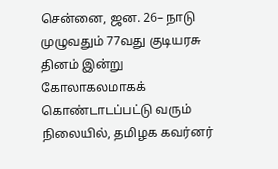சென்னை, ஜன. 26– நாடு முழுவதும் 77வது குடியரசு தினம் இன்று கோலாகலமாகக் கொண்டாடப்பட்டு வரும் நிலையில், தமிழக கவர்னர்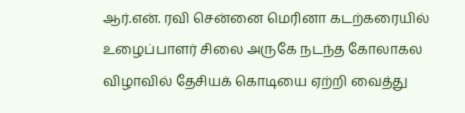ஆர்.என். ரவி சென்னை மெரினா கடற்கரையில் உழைப்பாளர் சிலை அருகே நடந்த கோலாகல விழாவில் தேசியக் கொடியை ஏற்றி வைத்து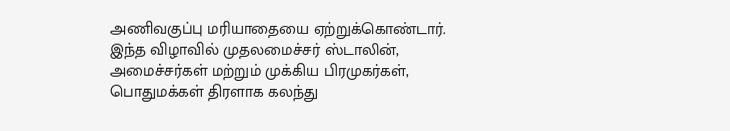அணிவகுப்பு மரியாதையை ஏற்றுக்கொண்டார். இந்த விழாவில் முதலமைச்சர் ஸ்டாலின், அமைச்சர்கள் மற்றும் முக்கிய பிரமுகர்கள், பொதுமக்கள் திரளாக கலந்து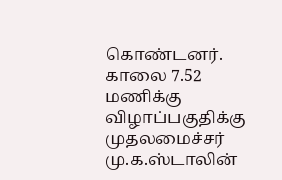கொண்டனர். காலை 7.52 மணிக்கு விழாப்பகுதிக்கு முதலமைச்சர் மு.க.ஸ்டாலின்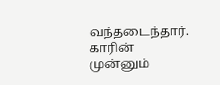வந்தடைந்தார். காரின் முன்னும்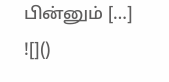பின்னும் […]
![]()